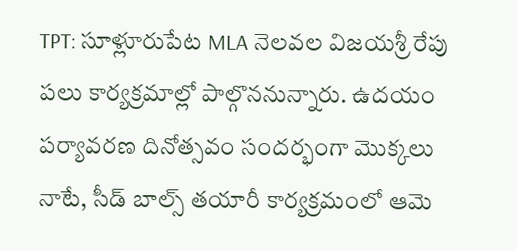TPT: సూళ్లూరుపేట MLA నెలవల విజయశ్రీ రేపు పలు కార్యక్రమాల్లో పాల్గొననున్నారు. ఉదయం పర్యావరణ దినోత్సవం సందర్భంగా మొక్కలు నాటే, సీడ్ బాల్స్ తయారీ కార్యక్రమంలో ఆమె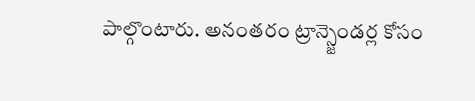పాల్గొంటారు. అనంతరం ట్రాన్స్జెండర్ల కోసం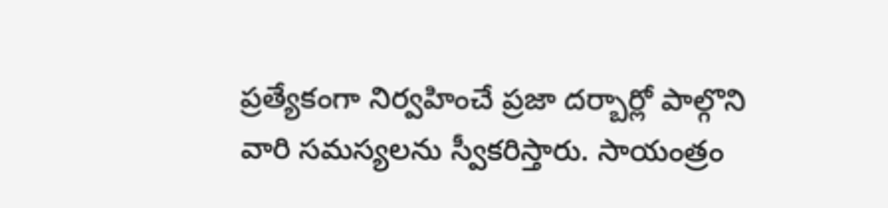ప్రత్యేకంగా నిర్వహించే ప్రజా దర్బార్లో పాల్గొని వారి సమస్యలను స్వీకరిస్తారు. సాయంత్రం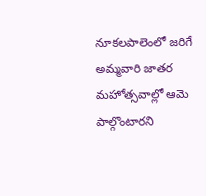నూకలపాలెంలో జరిగే అమ్మవారి జాతర మహోత్సవాల్లో ఆమె పాల్గొంటారని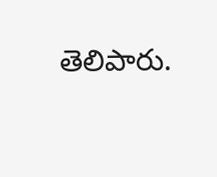తెలిపారు.